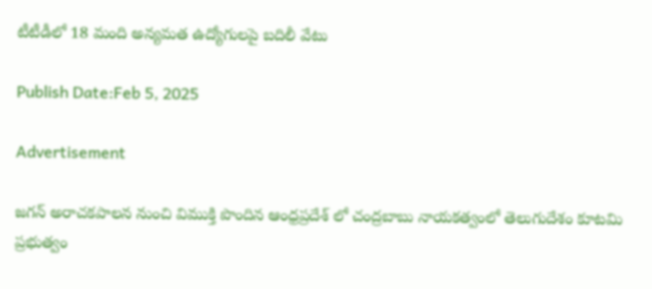టీటీడీలో 18 మంది అన్యమత ఉద్యోగులపై బదిలీ వేటు

Publish Date:Feb 5, 2025

Advertisement

జగన్ అరాచకపాలన నుంచి విముక్తి పొందిన ఆంధ్రప్రదేశ్ లో చంద్రబాబు నాయకత్వంలో తెలుగుదేశం కూటమి ప్రభుత్వం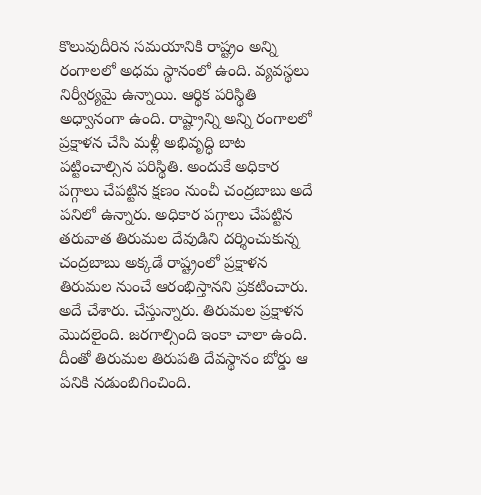కొలువుదీరిన సమయానికి రాష్ట్రం అన్ని రంగాలలో అధమ స్థానంలో ఉంది. వ్యవస్థలు నిర్వీర్యమై ఉన్నాయి. ఆర్థిక పరిస్థితి  అధ్వానంగా ఉంది. రాష్ట్రాన్ని అన్ని రంగాలలో ప్రక్షాళన చేసి మళ్లీ అభివృద్ధి బాట పట్టించాల్సిన పరిస్థితి. అందుకే అధికార పగ్గాలు చేపట్టిన క్షణం నుంచీ చంద్రబాబు అదే పనిలో ఉన్నారు. అధికార పగ్గాలు చేపట్టిన తరువాత తిరుమల దేవుడిని దర్శించుకున్న చంద్రబాబు అక్కడే రాష్ట్రంలో ప్రక్షాళన తిరుమల నుంచే ఆరంభిస్తానని ప్రకటించారు. అదే చేశారు. చేస్తున్నారు. తిరుమల ప్రక్షాళన మొదలైంది. జరగాల్సింది ఇంకా చాలా ఉంది. దీంతో తిరుమల తిరుపతి దేవస్థానం బోర్డు ఆ పనికి నడుంబిగించింది.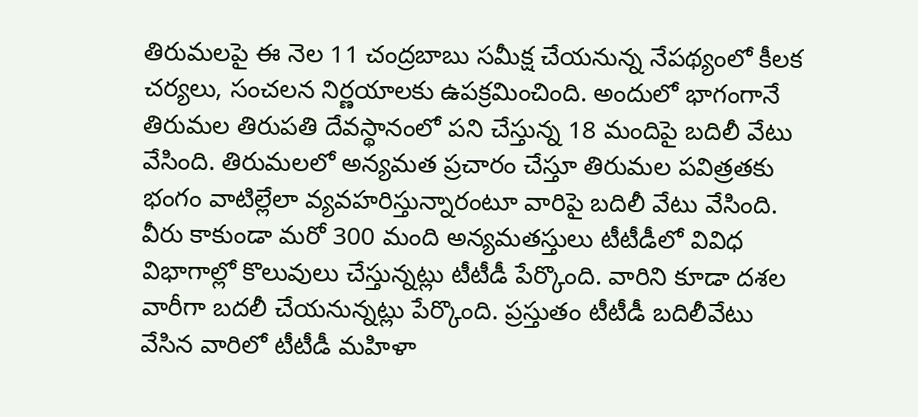తిరుమలపై ఈ నెల 11 చంద్రబాబు సమీక్ష చేయనున్న నేపథ్యంలో కీలక చర్యలు, సంచలన నిర్ణయాలకు ఉపక్రమించింది. అందులో భాగంగానే తిరుమల తిరుపతి దేవస్థానంలో పని చేస్తున్న 18 మందిపై బదిలీ వేటు వేసింది. తిరుమలలో అన్యమత ప్రచారం చేస్తూ తిరుమల పవిత్రతకు భంగం వాటిల్లేలా వ్యవహరిస్తున్నారంటూ వారిపై బదిలీ వేటు వేసింది. వీరు కాకుండా మరో 300 మంది అన్యమతస్తులు టీటీడీలో వివిధ విభాగాల్లో కొలువులు చేస్తున్నట్లు టీటీడీ పేర్కొంది. వారిని కూడా దశల వారీగా బదలీ చేయనున్నట్లు పేర్కొంది. ప్రస్తుతం టీటీడీ బదిలీవేటు వేసిన వారిలో టీటీడీ మహిళా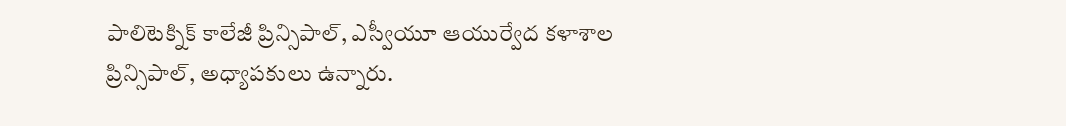పాలిటెక్నిక్ కాలేజీ ప్రిన్సిపాల్, ఎస్వీయూ ఆయుర్వేద కళాశాల ప్రిన్సిపాల్, అధ్యాపకులు ఉన్నారు.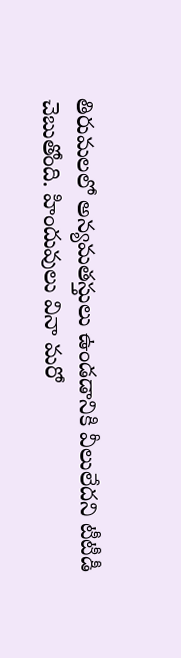తిరుమలలో అన్యమతస్తులు ఉండడానికి వీలులేదని టీటీడీ చెబుతోంది. హిందువులు వినా మరో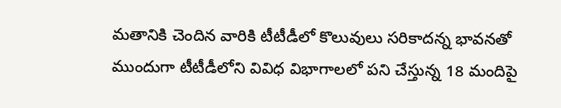మతానికి చెందిన వారికి టీటీడీలో కొలువులు సరికాదన్న భావనతో  ముందుగా టీటీడీలోని వివిధ విభాగాలలో పని చేస్తున్న 18 మందిపై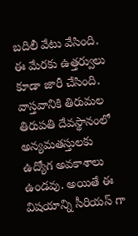బదిలీ వేటు వేసింది. ఈ మేరకు ఉత్తర్వులు కూడా జారీ చేసింది. వాస్తవానికి తిరుమల తిరుపతి దేవస్థానంలో అన్యమతస్తులకు ఉద్యోగ అవకాశాలు ఉండవు. అయితే ఈ విషయాన్ని సీరియస్ గా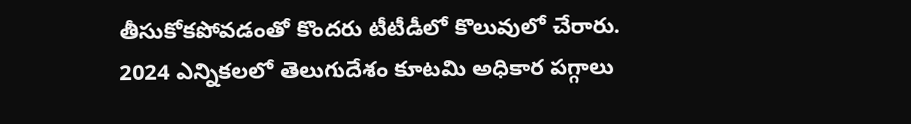తీసుకోకపోవడంతో కొందరు టీటీడీలో కొలువులో చేరారు.
2024 ఎన్నికలలో తెలుగుదేశం కూటమి అధికార పగ్గాలు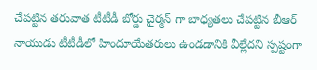చేపట్టిన తరువాత టీటీడీ బోర్డు చైర్మన్ గా బాధ్యతలు చేపట్టిన బీఆర్ నాయుడు టీటీడీలో హిందూయేతరులు ఉండడానికి వీల్లేదని స్పష్టంగా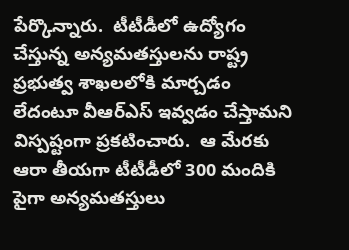పేర్కొన్నారు.  టీటీడీలో ఉద్యోగం చేస్తున్న అన్యమతస్తులను రాష్ట్ర ప్రభుత్వ శాఖలలోకి మార్చడం లేదంటూ వీఆర్ఎస్ ఇవ్వడం చేస్తామని విస్పష్టంగా ప్రకటించారు.  ఆ మేరకు ఆరా తీయగా టీటీడీలో 300 మందికి పైగా అన్యమతస్తులు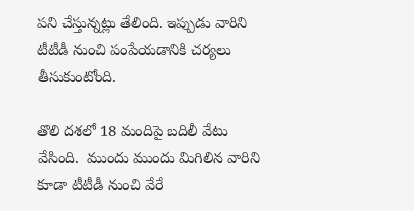పని చేస్తున్నట్లు తేలింది. ఇప్పుడు వారిని టీటీడీ నుంచి పంపేయడానికి చర్యలు తీసుకుంటోంది.

తొలి దశలో 18 మందిపై బదిలీ వేటు వేసింది.  ముందు ముందు మిగిలిన వారిని కూడా టీటీడీ నుంచి వేరే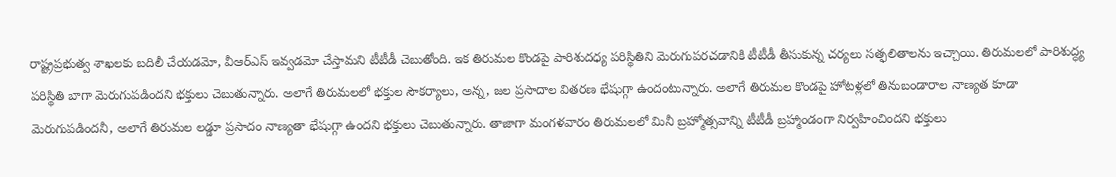రాష్ట్రప్రభుత్వ శాఖలకు బదిలీ చేయడమో, వీఆర్ఎస్ ఇవ్వడమో చేస్తామని టీటీడీ చెబుతోంది. ఇక తిరుమల కొండపై పారిశుదధ్య పరిస్థితిని మెరుగుపరచడానికి టీటీడీ తీసుకున్న చర్యలు సత్ఫలితాలను ఇచ్చాయి. తిరుమలలో పారిశుద్ధ్య పరిస్థితి బాగా మెరుగుపడిందని భక్తులు చెబుతున్నారు. అలాగే తిరుమలలో భక్తుల సౌకర్యాలు, అన్న, జల ప్రసాదాల వితరణ భేషుగ్గా ఉందంటున్నారు. అలాగే తిరుమల కొండపై హోటళ్లలో తినుబండారాల నాణ్యత కూడా మెరుగుపడిందనీ, అలాగే తిరుమల లడ్డూ ప్రసాదం నాణ్యతా భేషుగ్గా ఉందని భక్తులు చెబుతున్నారు. తాజాగా మంగళవారం తిరుమలలో మినీ బ్రహ్మోత్సవాన్ని టీటీడీ బ్రహ్మాండంగా నిర్వహించిందని భక్తులు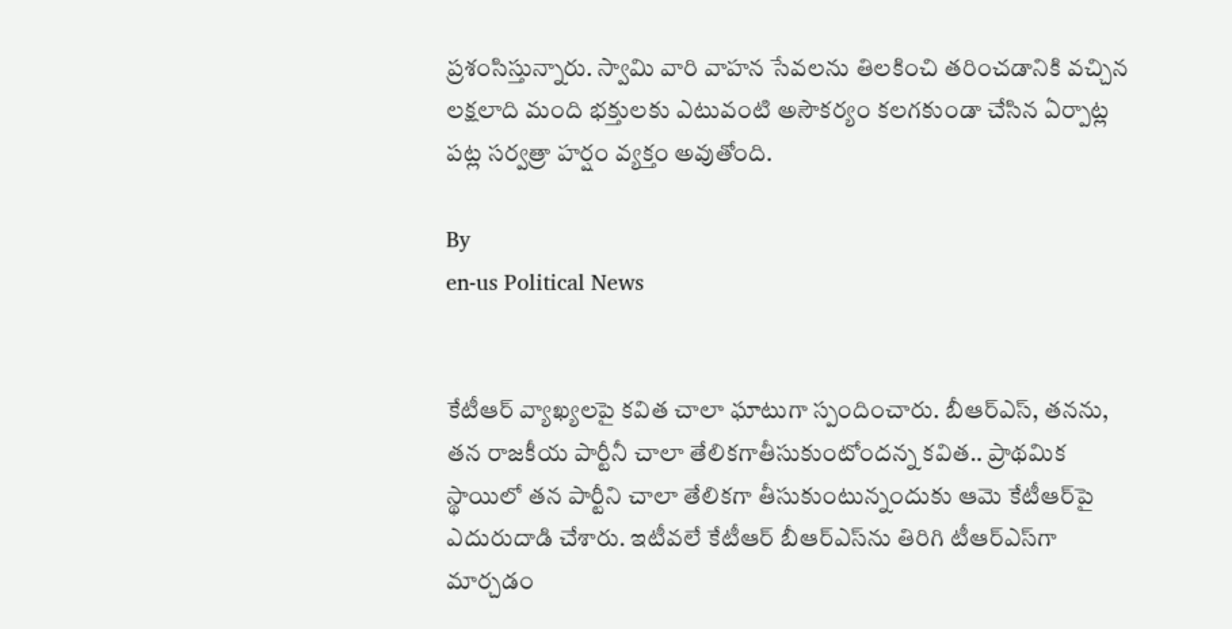ప్రశంసిస్తున్నారు. స్వామి వారి వాహన సేవలను తిలకించి తరించడానికి వచ్చిన లక్షలాది మంది భక్తులకు ఎటువంటి అసౌకర్యం కలగకుండా చేసిన ఏర్పాట్ల పట్ల సర్వత్రా హర్షం వ్యక్తం అవుతోంది.

By
en-us Political News


కేటీఆర్ వ్యాఖ్యలపై కవిత చాలా ఘాటుగా స్పందించారు. బీఆర్ఎస్, తనను, తన రాజకీయ పార్టీనీ చాలా తేలికగాతీసుకుంటోందన్న కవిత.. ప్రాథమిక స్థాయిలో తన పార్టీని చాలా తేలికగా తీసుకుంటున్నందుకు ఆమె కేటీఆర్‌పై ఎదురుదాడి చేశారు. ఇటీవలే కేటీఆర్ బీఆర్ఎస్‌ను తిరిగి టీఆర్ఎస్‌గా మార్చడం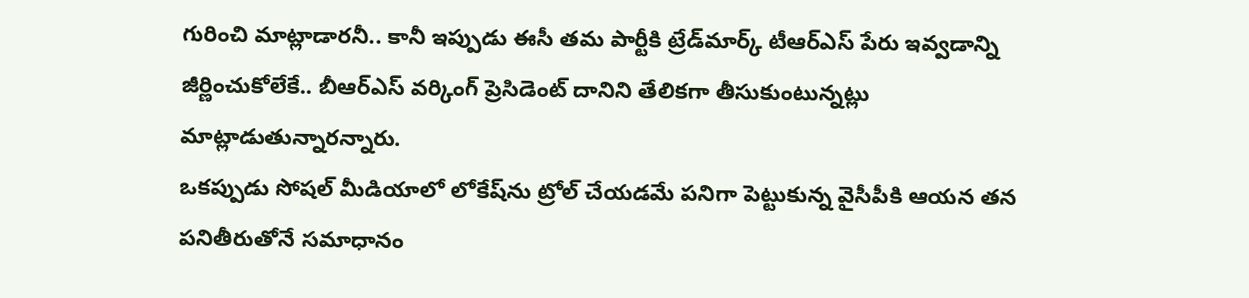గురించి మాట్లాడారనీ.. కానీ ఇప్పుడు ఈసీ తమ పార్టీకి ట్రేడ్‌మార్క్ టీఆర్ఎస్ పేరు ఇవ్వడాన్ని జీర్ణించుకోలేకే.. బీఆర్ఎస్ వర్కింగ్ ప్రెసిడెంట్ దానిని తేలికగా తీసుకుంటున్నట్లు మాట్లాడుతున్నారన్నారు.
ఒకప్పుడు సోషల్ మీడియాలో లోకేష్‌ను ట్రోల్ చేయడమే పనిగా పెట్టుకున్న వైసీపీకి ఆయన తన పనితీరుతోనే సమాధానం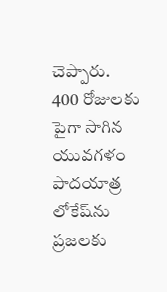చెప్పారు. 400 రోజులకు పైగా సాగిన యువగళం పాదయాత్ర లోకేష్‌ను ప్రజలకు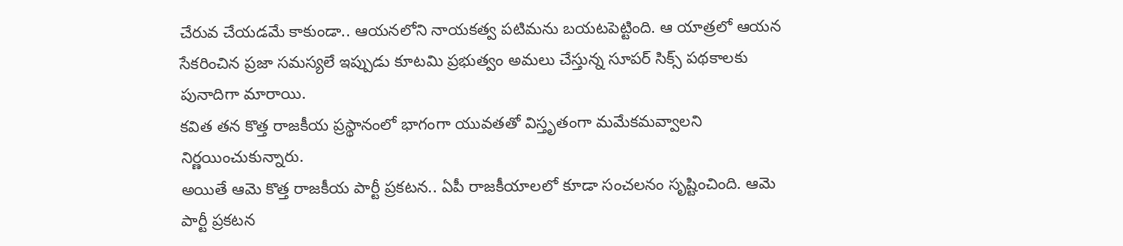చేరువ చేయడమే కాకుండా.. ఆయనలోని నాయకత్వ పటిమను బయటపెట్టింది. ఆ యాత్రలో ఆయన సేకరించిన ప్రజా సమస్యలే ఇప్పుడు కూటమి ప్రభుత్వం అమలు చేస్తున్న సూపర్ సిక్స్ పథకాలకు పునాదిగా మారాయి.
కవిత తన కొత్త రాజకీయ ప్రస్థానంలో భాగంగా యువతతో విస్తృతంగా మమేకమవ్వాలని నిర్ణయించుకున్నారు.
అయితే ఆమె కొత్త రాజకీయ పార్టీ ప్రకటన.. ఏపీ రాజకీయాలలో కూడా సంచలనం సృష్టించింది. ఆమె పార్టీ ప్రకటన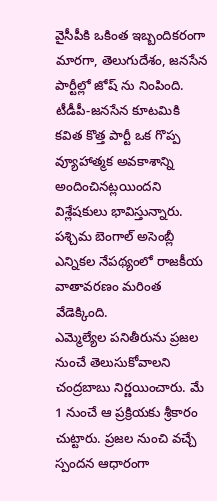వైసీపీకి ఒకింత ఇబ్బందికరంగా మారగా, తెలుగుదేశం, జనసేన పార్టీల్లో జోష్ ను నింపింది. టీడీపీ-జనసేన కూటమికి కవిత కొత్త పార్టీ ఒక గొప్ప వ్యూహాత్మక అవకాశాన్ని అందించినట్లయిందని విశ్లేషకులు భావిస్తున్నారు.
పశ్చిమ బెంగాల్ అసెంబ్లీ ఎన్నికల నేపథ్యంలో రాజకీయ వాతావరణం మరింత వేడెక్కింది.
ఎమ్మెల్యేల పనితీరును ప్రజల నుంచే తెలుసుకోవాలని చంద్రబాబు నిర్ణయించారు. మే 1 నుంచే ఆ ప్రక్రియకు శ్రీకారం చుట్టారు. ప్రజల నుంచి వచ్చే స్పందన ఆధారంగా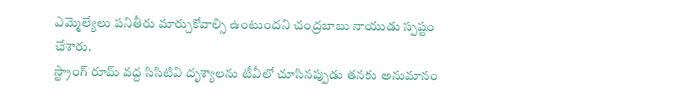ఎమ్మెల్యేలు పనితీరు మార్చుకోవాల్సి ఉంటుందని చంద్రబాబు నాయుడు స్పష్టం చేశారు.
స్ట్రాంగ్ రూమ్ వద్ద సిసిటివి దృశ్యాలను టీవీలో చూసినప్పుడు తనకు అనుమానం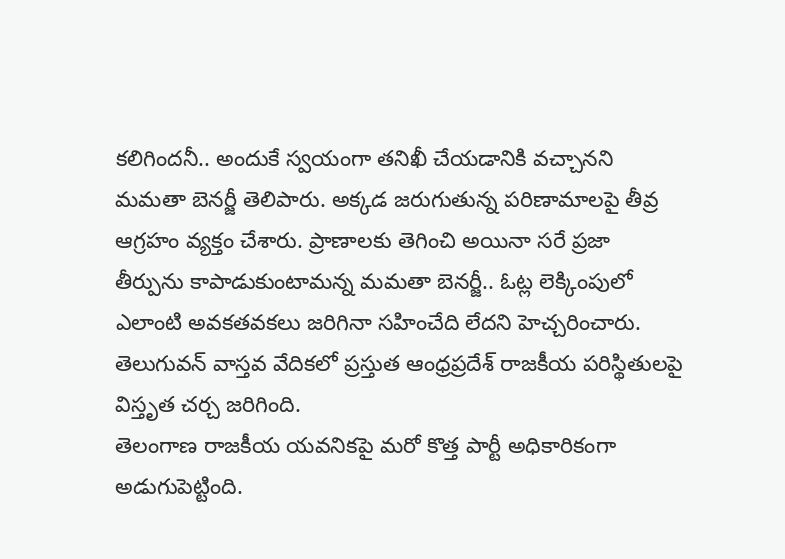కలిగిందనీ.. అందుకే స్వయంగా తనిఖీ చేయడానికి వచ్చానని మమతా బెనర్జీ తెలిపారు. అక్కడ జరుగుతున్న పరిణామాలపై తీవ్ర ఆగ్రహం వ్యక్తం చేశారు. ప్రాణాలకు తెగించి అయినా సరే ప్రజా తీర్పును కాపాడుకుంటామన్న మమతా బెనర్జీ.. ఓట్ల లెక్కింపులో ఎలాంటి అవకతవకలు జరిగినా సహించేది లేదని హెచ్చరించారు.
తెలుగువన్ వాస్తవ వేదికలో ప్రస్తుత ఆంధ్రప్రదేశ్ రాజకీయ పరిస్థితులపై విస్తృత చర్చ జరిగింది.
తెలంగాణ రాజకీయ యవనికపై మరో కొత్త పార్టీ అధికారికంగా అడుగుపెట్టింది.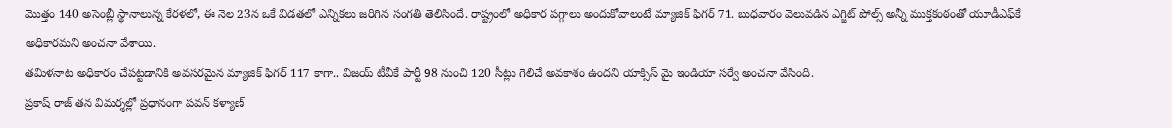మొత్తం 140 అసెంబ్లీ స్థానాలున్న కేరళలో, ఈ నెల 23న ఒకే విడతలో ఎన్నికలు జరిగిన సంగతి తెలిసిందే. రాష్ట్రంలో అధికార పగ్గాలు అందుకోవాలంటే మ్యాజిక్ ఫిగర్ 71. బుధవారం వెలువడిన ఎగ్జిట్ పోల్స్ అన్నీ ముక్తకంఠంతో యూడీఎఫ్‌కే అధికారమని అంచనా వేశాయి.
తమిళనాట అధికారం చేపట్టడానికి అవసరమైన మ్యాజిక్ ఫిగర్ 117 కాగా.. విజయ్ టీవీకే పార్టీ 98 నుంచి 120 సీట్లు గెలిచే అవకాశం ఉందని యాక్సిస్ మై ఇండియా సర్వే అంచనా వేసింది.
ప్రకాష్ రాజ్ తన విమర్శల్లో ప్రధానంగా పవన్ కళ్యాణ్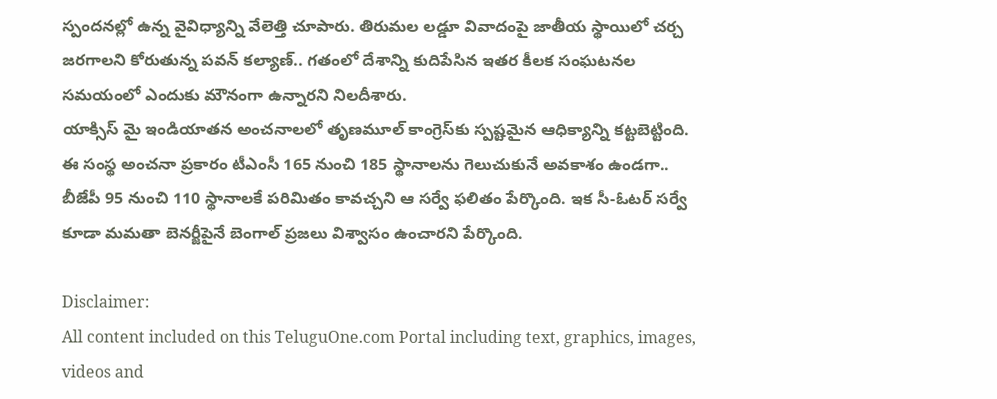స్పందనల్లో ఉన్న వైవిధ్యాన్ని వేలెత్తి చూపారు. తిరుమల లడ్డూ వివాదంపై జాతీయ స్థాయిలో చర్చ జరగాలని కోరుతున్న పవన్ కల్యాణ్.. గతంలో దేశాన్ని కుదిపేసిన ఇతర కీలక సంఘటనల సమయంలో ఎందుకు మౌనంగా ఉన్నారని నిలదీశారు.
యాక్సిస్ మై ఇండియాతన అంచనాలలో తృణమూల్ కాంగ్రెస్‌కు స్పష్టమైన ఆధిక్యాన్ని కట్టబెట్టింది. ఈ సంస్థ అంచనా ప్రకారం టీఎంసీ 165 నుంచి 185 స్థానాలను గెలుచుకునే అవకాశం ఉండగా.. బీజేపీ 95 నుంచి 110 స్థానాలకే పరిమితం కావచ్చని ఆ సర్వే ఫలితం పేర్కొంది. ఇక సీ-ఓటర్ సర్వే కూడా మమతా బెనర్జీపైనే బెంగాల్ ప్రజలు విశ్వాసం ఉంచారని పేర్కొంది.

Disclaimer:
All content included on this TeluguOne.com Portal including text, graphics, images, videos and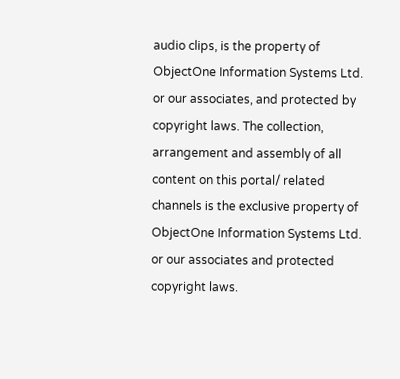audio clips, is the property of ObjectOne Information Systems Ltd. or our associates, and protected by copyright laws. The collection, arrangement and assembly of all content on this portal/ related channels is the exclusive property of ObjectOne Information Systems Ltd. or our associates and protected copyright laws.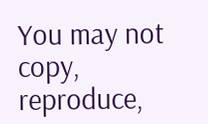You may not copy, reproduce,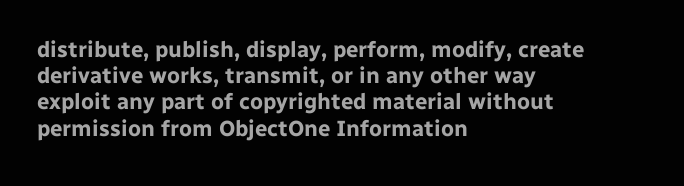distribute, publish, display, perform, modify, create derivative works, transmit, or in any other way exploit any part of copyrighted material without permission from ObjectOne Information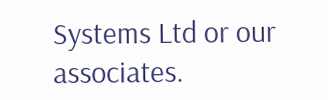Systems Ltd or our associates.